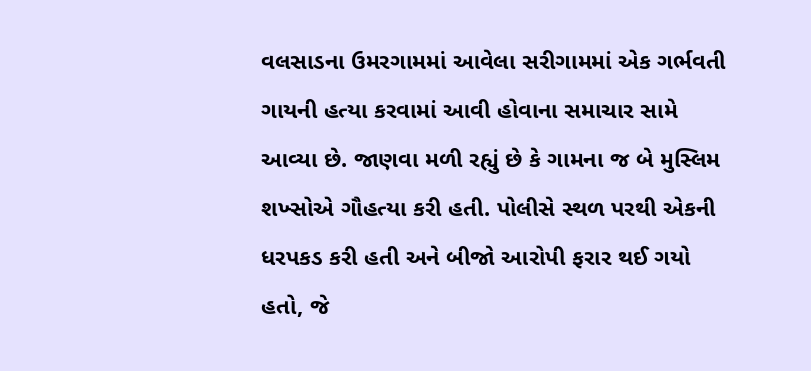વલસાડના ઉમરગામમાં આવેલા સરીગામમાં એક ગર્ભવતી ગાયની હત્યા કરવામાં આવી હોવાના સમાચાર સામે આવ્યા છે. જાણવા મળી રહ્યું છે કે ગામના જ બે મુસ્લિમ શખ્સોએ ગૌહત્યા કરી હતી. પોલીસે સ્થળ પરથી એકની ધરપકડ કરી હતી અને બીજો આરોપી ફરાર થઈ ગયો હતો, જે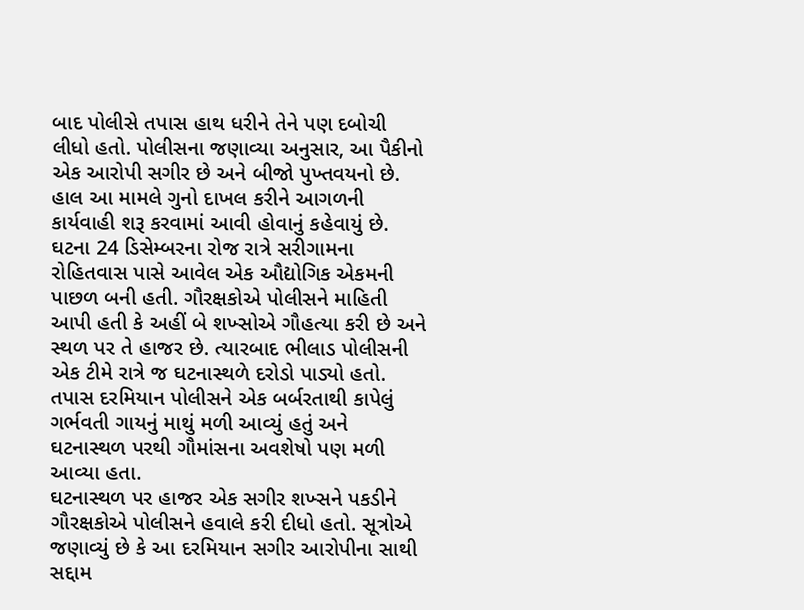બાદ પોલીસે તપાસ હાથ ધરીને તેને પણ દબોચી લીધો હતો. પોલીસના જણાવ્યા અનુસાર, આ પૈકીનો એક આરોપી સગીર છે અને બીજો પુખ્તવયનો છે. હાલ આ મામલે ગુનો દાખલ કરીને આગળની કાર્યવાહી શરૂ કરવામાં આવી હોવાનું કહેવાયું છે.
ઘટના 24 ડિસેમ્બરના રોજ રાત્રે સરીગામના રોહિતવાસ પાસે આવેલ એક ઔદ્યોગિક એકમની પાછળ બની હતી. ગૌરક્ષકોએ પોલીસને માહિતી આપી હતી કે અહીં બે શખ્સોએ ગૌહત્યા કરી છે અને સ્થળ પર તે હાજર છે. ત્યારબાદ ભીલાડ પોલીસની એક ટીમે રાત્રે જ ઘટનાસ્થળે દરોડો પાડ્યો હતો. તપાસ દરમિયાન પોલીસને એક બર્બરતાથી કાપેલું ગર્ભવતી ગાયનું માથું મળી આવ્યું હતું અને ઘટનાસ્થળ પરથી ગૌમાંસના અવશેષો પણ મળી આવ્યા હતા.
ઘટનાસ્થળ પર હાજર એક સગીર શખ્સને પકડીને ગૌરક્ષકોએ પોલીસને હવાલે કરી દીધો હતો. સૂત્રોએ જણાવ્યું છે કે આ દરમિયાન સગીર આરોપીના સાથી સદ્દામ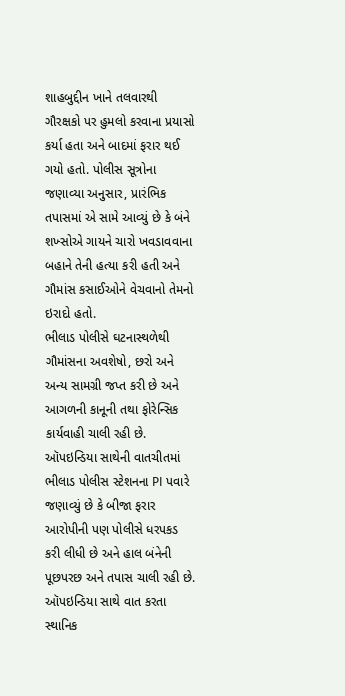શાહબુદ્દીન ખાને તલવારથી ગૌરક્ષકો પર હુમલો કરવાના પ્રયાસો કર્યા હતા અને બાદમાં ફરાર થઈ ગયો હતો. પોલીસ સૂત્રોના જણાવ્યા અનુસાર, પ્રારંભિક તપાસમાં એ સામે આવ્યું છે કે બંને શખ્સોએ ગાયને ચારો ખવડાવવાના બહાને તેની હત્યા કરી હતી અને ગૌમાંસ કસાઈઓને વેચવાનો તેમનો ઇરાદો હતો.
ભીલાડ પોલીસે ઘટનાસ્થળેથી ગૌમાંસના અવશેષો, છરો અને અન્ય સામગ્રી જપ્ત કરી છે અને આગળની કાનૂની તથા ફોરેન્સિક કાર્યવાહી ચાલી રહી છે. ઑપઇન્ડિયા સાથેની વાતચીતમાં ભીલાડ પોલીસ સ્ટેશનના PI પવારે જણાવ્યું છે કે બીજા ફરાર આરોપીની પણ પોલીસે ધરપકડ કરી લીધી છે અને હાલ બંનેની પૂછપરછ અને તપાસ ચાલી રહી છે.
ઑપઇન્ડિયા સાથે વાત કરતા સ્થાનિક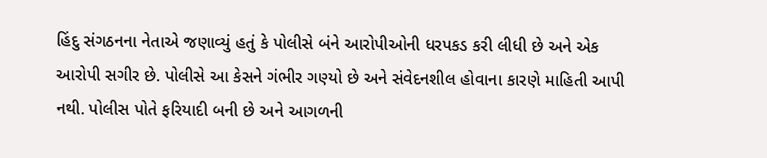હિંદુ સંગઠનના નેતાએ જણાવ્યું હતું કે પોલીસે બંને આરોપીઓની ધરપકડ કરી લીધી છે અને એક આરોપી સગીર છે. પોલીસે આ કેસને ગંભીર ગણ્યો છે અને સંવેદનશીલ હોવાના કારણે માહિતી આપી નથી. પોલીસ પોતે ફરિયાદી બની છે અને આગળની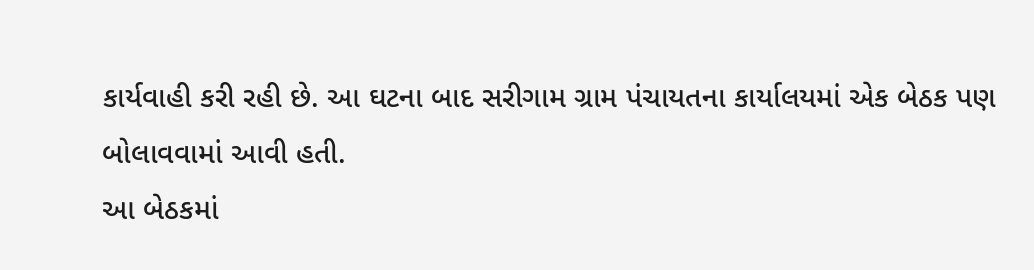કાર્યવાહી કરી રહી છે. આ ઘટના બાદ સરીગામ ગ્રામ પંચાયતના કાર્યાલયમાં એક બેઠક પણ બોલાવવામાં આવી હતી.
આ બેઠકમાં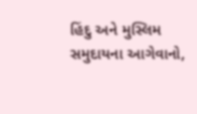હિંદુ અને મુસ્લિમ સમુદાયના આગેવાનો,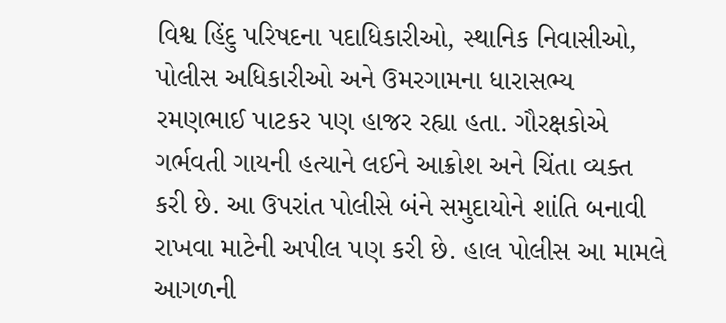વિશ્વ હિંદુ પરિષદના પદાધિકારીઓ, સ્થાનિક નિવાસીઓ, પોલીસ અધિકારીઓ અને ઉમરગામના ધારાસભ્ય રમણભાઈ પાટકર પણ હાજર રહ્યા હતા. ગૌરક્ષકોએ ગર્ભવતી ગાયની હત્યાને લઈને આક્રોશ અને ચિંતા વ્યક્ત કરી છે. આ ઉપરાંત પોલીસે બંને સમુદાયોને શાંતિ બનાવી રાખવા માટેની અપીલ પણ કરી છે. હાલ પોલીસ આ મામલે આગળની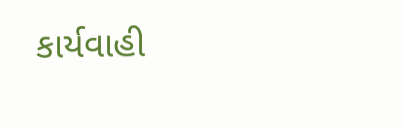કાર્યવાહી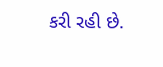કરી રહી છે.